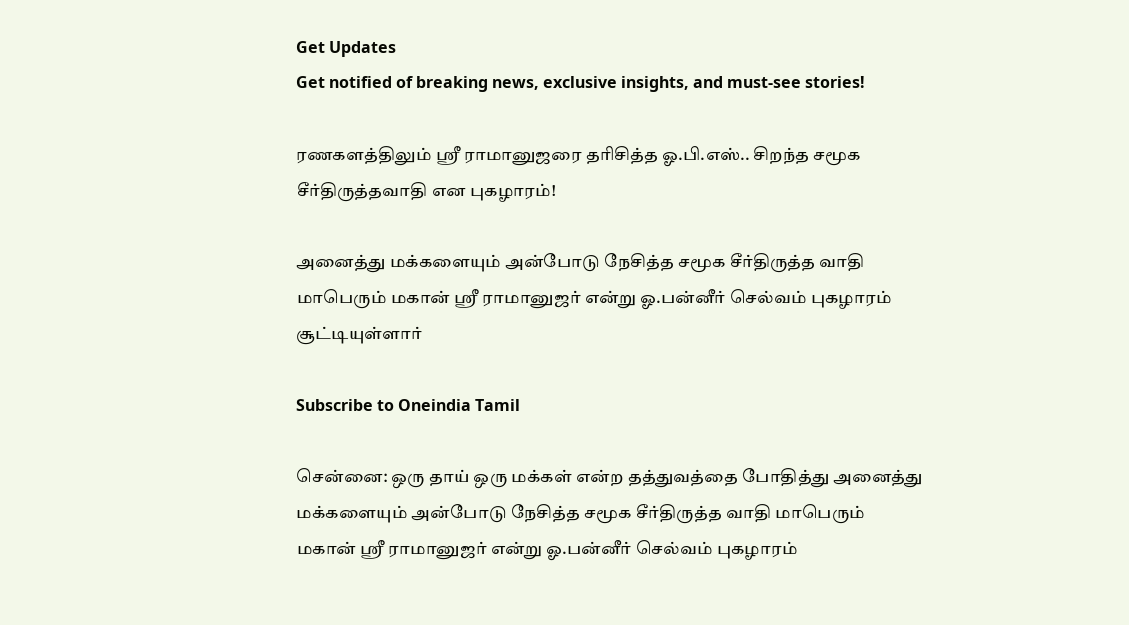Get Updates
Get notified of breaking news, exclusive insights, and must-see stories!

ரணகளத்திலும் ஸ்ரீ ராமானுஜரை தரிசித்த ஓ.பி.எஸ்.. சிறந்த சமூக சீர்திருத்தவாதி என புகழாரம்!

அனைத்து மக்களையும் அன்போடு நேசித்த சமூக சீர்திருத்த வாதி மாபெரும் மகான் ஸ்ரீ ராமானுஜர் என்று ஓ.பன்னீர் செல்வம் புகழாரம் சூட்டியுள்ளார்

Subscribe to Oneindia Tamil

சென்னை: ஒரு தாய் ஒரு மக்கள் என்ற தத்துவத்தை போதித்து அனைத்து மக்களையும் அன்போடு நேசித்த சமூக சீர்திருத்த வாதி மாபெரும் மகான் ஸ்ரீ ராமானுஜர் என்று ஓ.பன்னீர் செல்வம் புகழாரம்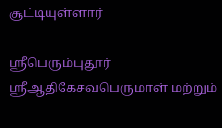சூட்டியுள்ளார்

ஸ்ரீபெரும்புதூர் ஸ்ரீஆதிகேசவபெருமாள் மற்றும்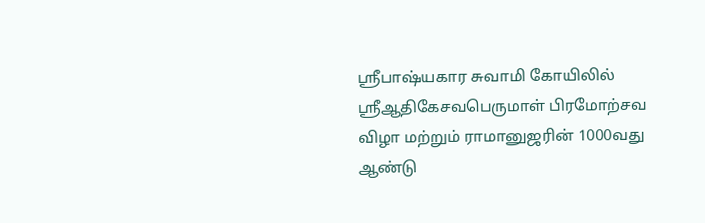ஸ்ரீபாஷ்யகார சுவாமி கோயிலில் ஸ்ரீஆதிகேசவபெருமாள் பிரமோற்சவ விழா மற்றும் ராமானுஜரின் 1000வது ஆண்டு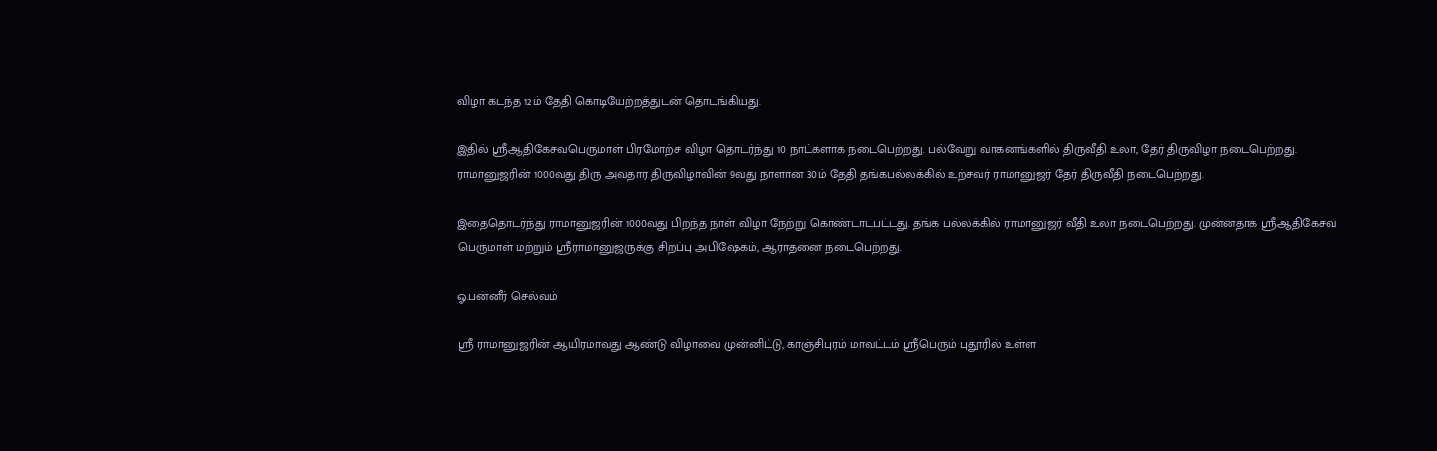விழா கடந்த 12ம் தேதி கொடியேற்றத்துடன் தொடங்கியது.

இதில் ஸ்ரீஆதிகேசவபெருமாள் பிரமோற்ச விழா தொடர்ந்து 10 நாட்களாக நடைபெற்றது. பல்வேறு வாகனங்களில் திருவீதி உலா, தேர் திருவிழா நடைபெற்றது. ராமானுஜரின் 1000வது திரு அவதார திருவிழாவின் 9வது நாளான 30ம் தேதி தங்கபல்லக்கில் உற்சவர் ராமானுஜர் தேர் திருவீதி நடைபெற்றது.

இதைதொடர்ந்து ராமானுஜரின் 1000வது பிறந்த நாள் விழா நேற்று கொண்டாடபட்டது. தங்க பல்லக்கில் ராமானுஜர் வீதி உலா நடைபெற்றது. முன்னதாக ஸ்ரீஆதிகேசவ பெருமாள் மற்றும் ஸ்ரீராமானுஜருக்கு சிறப்பு அபிஷேகம், ஆராதனை நடைபெற்றது.

ஓ.பன்னீர் செல்வம்

ஸ்ரீ ராமானுஜரின் ஆயிரமாவது ஆண்டு விழாவை முன்னிட்டு, காஞ்சிபுரம் மாவட்டம் ஸ்ரீபெரும் புதூரில் உள்ள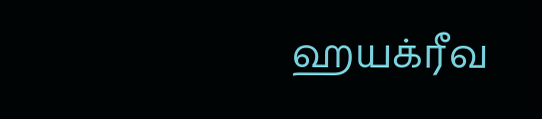ஹயக்ரீவ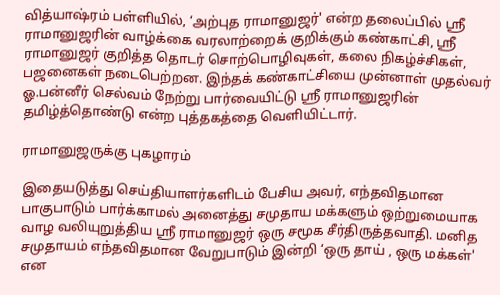வித்யாஷ்ரம் பள்ளியில், ‘அற்புத ராமானுஜர்' என்ற தலைப்பில் ஸ்ரீ ராமானுஜரின் வாழ்க்கை வரலாற்றைக் குறிக்கும் கண்காட்சி, ஸ்ரீ ராமானுஜர் குறித்த தொடர் சொற்பொழிவுகள், கலை நிகழ்ச்சிகள், பஜனைகள் நடைபெற்றன. இந்தக் கண்காட்சியை முன்னாள் முதல்வர் ஓ.பன்னீர் செல்வம் நேற்று பார்வையிட்டு ஸ்ரீ ராமானுஜரின் தமிழ்த்தொண்டு என்ற புத்தகத்தை வெளியிட்டார்.

ராமானுஜருக்கு புகழாரம்

இதையடுத்து செய்தியாளர்களிடம் பேசிய அவர், எந்தவிதமான பாகுபாடும் பார்க்காமல் அனைத்து சமுதாய மக்களும் ஒற்றுமையாக வாழ வலியுறுத்திய ஸ்ரீ ராமானுஜர் ஒரு சமூக சீர்திருத்தவாதி. மனித சமுதாயம் எந்தவிதமான வேறுபாடும் இன்றி ‘ஒரு தாய் , ஒரு மக்கள்' என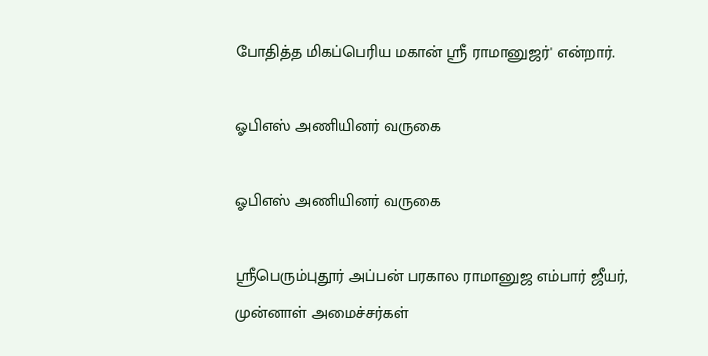போதித்த மிகப்பெரிய மகான் ஸ்ரீ ராமானுஜர்' என்றார்.

ஓபிஎஸ் அணியினர் வருகை

ஓபிஎஸ் அணியினர் வருகை

ஸ்ரீபெரும்புதூர் அப்பன் பரகால ராமானுஜ எம்பார் ஜீயர், முன்னாள் அமைச்சர்கள்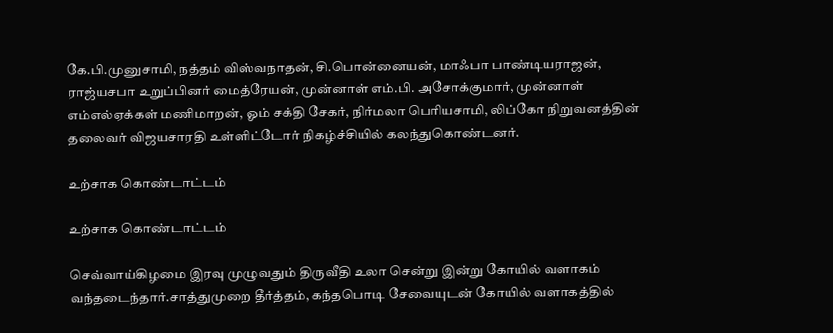கே.பி.முனுசாமி, நத்தம் விஸ்வநாதன், சி.பொன்னையன், மாஃபா பாண்டியராஜன், ராஜ்யசபா உறுப்பினர் மைத்ரேயன், முன்னாள் எம்.பி. அசோக்குமார், முன்னாள் எம்எல்ஏக்கள் மணிமாறன், ஓம் சக்தி சேகர், நிர்மலா பெரியசாமி, லிப்கோ நிறுவனத்தின் தலைவர் விஜயசாரதி உள்ளிட்டோர் நிகழ்ச்சியில் கலந்துகொண்டனர்.

உற்சாக கொண்டாட்டம்

உற்சாக கொண்டாட்டம்

செவ்வாய்கிழமை இரவு முழுவதும் திருவீதி உலா சென்று இன்று கோயில் வளாகம் வந்தடைந்தார்.சாத்துமுறை தீர்த்தம், கந்தபொடி சேவையுடன் கோயில் வளாகத்தில்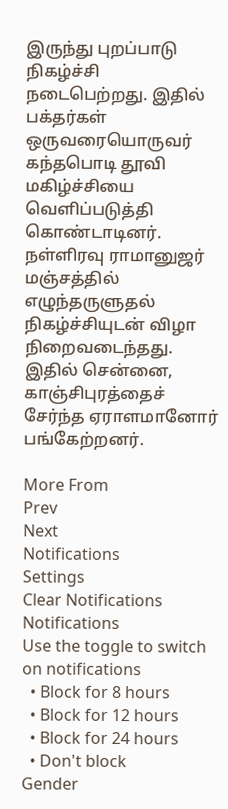இருந்து புறப்பாடு நிகழ்ச்சி நடைபெற்றது. இதில் பக்தர்கள் ஒருவரையொருவர் கந்தபொடி தூவி மகிழ்ச்சியை வெளிப்படுத்தி கொண்டாடினர். நள்ளிரவு ராமானுஜர் மஞ்சத்தில் எழுந்தருளுதல் நிகழ்ச்சியுடன் விழா நிறைவடைந்தது. இதில் சென்னை, காஞ்சிபுரத்தைச் சேர்ந்த ஏராளமானோர் பங்கேற்றனர்.

More From
Prev
Next
Notifications
Settings
Clear Notifications
Notifications
Use the toggle to switch on notifications
  • Block for 8 hours
  • Block for 12 hours
  • Block for 24 hours
  • Don't block
Gender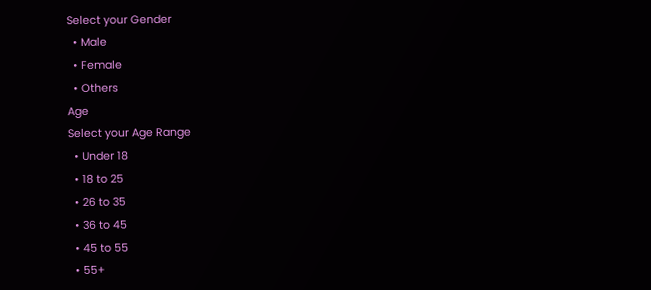Select your Gender
  • Male
  • Female
  • Others
Age
Select your Age Range
  • Under 18
  • 18 to 25
  • 26 to 35
  • 36 to 45
  • 45 to 55
  • 55+